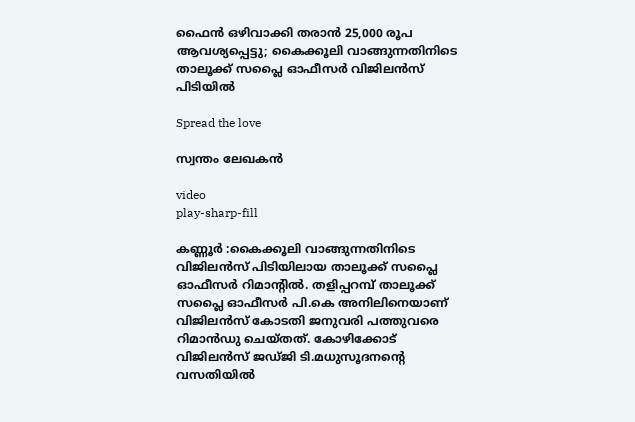ഫൈൻ ഒഴിവാക്കി തരാൻ 25,000 രൂപ ആവശ്യപ്പെട്ടു; കൈക്കൂലി വാങ്ങുന്നതിനിടെ താലൂക്ക് സപ്ലൈ ഓഫീസർ വിജിലൻസ് പിടിയിൽ

Spread the love

സ്വന്തം ലേഖകൻ

video
play-sharp-fill

കണ്ണൂർ :കൈക്കൂലി വാങ്ങുന്നതിനിടെ വിജിലൻസ് പിടിയിലായ താലൂക്ക് സപ്ലൈ ഓഫീസർ റിമാന്റിൽ. തളിപ്പറമ്പ് താലൂക്ക് സപ്ലൈ ഓഫീസർ പി.കെ അനിലിനെയാണ് വിജിലൻസ് കോടതി ജനുവരി പത്തുവരെ റിമാൻഡു ചെയ്തത്. കോഴിക്കോട് വിജിലൻസ് ജഡ്ജി ടി.മധുസൂദനന്റെ വസതിയിൽ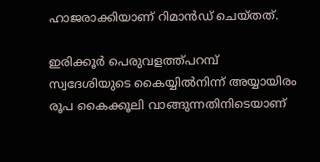ഹാജരാക്കിയാണ് റിമാൻഡ് ചെയ്തത്.

ഇരിക്കൂർ പെരുവളത്ത്പറമ്പ് സ്വദേശിയുടെ കൈയ്യിൽനിന്ന് അയ്യായിരം രൂപ കൈക്കൂലി വാങ്ങുന്നതിനിടെയാണ്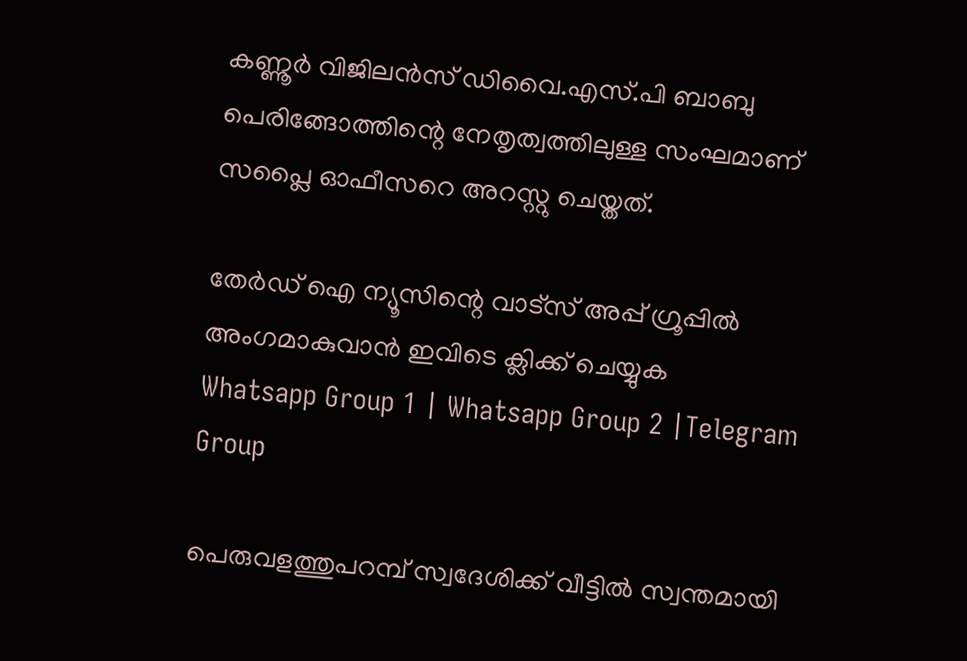കണ്ണൂർ വിജിലൻസ് ഡിവൈ.എസ്.പി ബാബു പെരിങ്ങോത്തിന്റെ നേതൃത്വത്തിലുള്ള സംഘമാണ് സപ്ലൈ ഓഫീസറെ അറസ്റ്റു ചെയ്തത്.

തേർഡ് ഐ ന്യൂസിന്റെ വാട്സ് അപ്പ് ഗ്രൂപ്പിൽ അംഗമാകുവാൻ ഇവിടെ ക്ലിക്ക് ചെയ്യുക
Whatsapp Group 1 | Whatsapp Group 2 |Telegram Group

പെരുവളത്തുപറമ്പ് സ്വദേശിക്ക് വീട്ടിൽ സ്വന്തമായി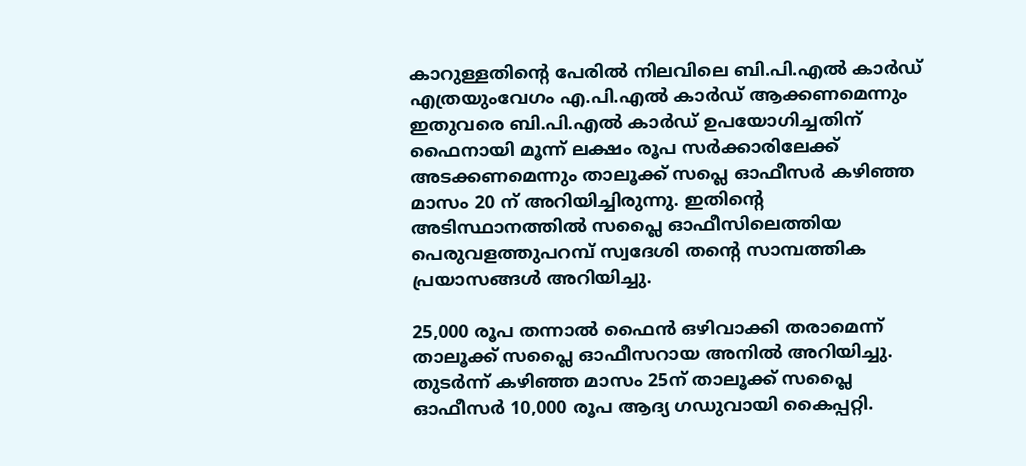കാറുള്ളതിന്റെ പേരിൽ നിലവിലെ ബി.പി.എൽ കാർഡ് എത്രയുംവേഗം എ.പി.എൽ കാർഡ് ആക്കണമെന്നും ഇതുവരെ ബി.പി.എൽ കാർഡ് ഉപയോഗിച്ചതിന് ഫൈനായി മൂന്ന് ലക്ഷം രൂപ സർക്കാരിലേക്ക് അടക്കണമെന്നും താലൂക്ക് സപ്ലെ ഓഫീസർ കഴിഞ്ഞ മാസം 20 ന് അറിയിച്ചിരുന്നു. ഇതിന്റെ അടിസ്ഥാനത്തിൽ സപ്ലൈ ഓഫീസിലെത്തിയ പെരുവളത്തുപറമ്പ് സ്വദേശി തന്റെ സാമ്പത്തിക പ്രയാസങ്ങൾ അറിയിച്ചു.

25,000 രൂപ തന്നാൽ ഫൈൻ ഒഴിവാക്കി തരാമെന്ന് താലൂക്ക് സപ്ലൈ ഓഫീസറായ അനിൽ അറിയിച്ചു. തുടർന്ന് കഴിഞ്ഞ മാസം 25ന് താലൂക്ക് സപ്ലൈ ഓഫീസർ 10,000 രൂപ ആദ്യ ഗഡുവായി കൈപ്പറ്റി.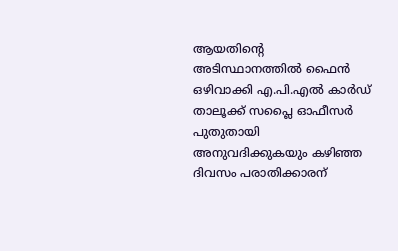ആയതിന്റെ അടിസ്ഥാനത്തിൽ ഫൈൻ ഒഴിവാക്കി എ.പി.എൽ കാർഡ് താലൂക്ക് സപ്ലൈ ഓഫീസർ പുതുതായി അനുവദിക്കുകയും കഴിഞ്ഞ ദിവസം പരാതിക്കാരന്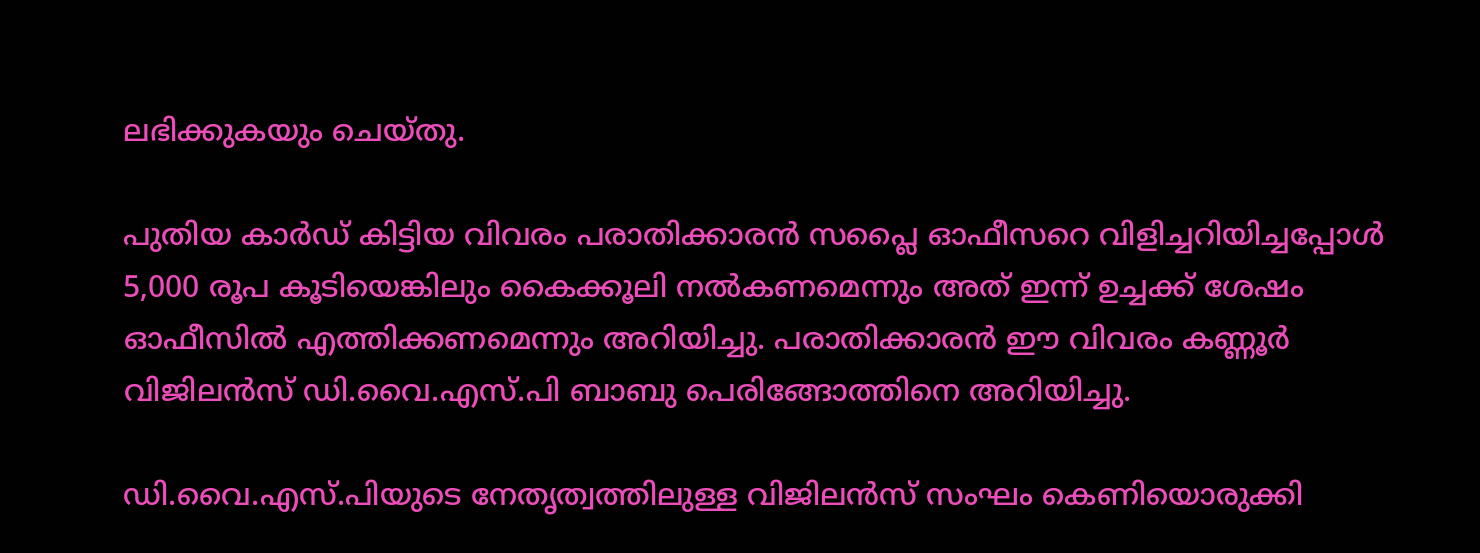ലഭിക്കുകയും ചെയ്തു.

പുതിയ കാർഡ് കിട്ടിയ വിവരം പരാതിക്കാരൻ സപ്ലൈ ഓഫീസറെ വിളിച്ചറിയിച്ചപ്പോൾ 5,000 രൂപ കൂടിയെങ്കിലും കൈക്കൂലി നൽകണമെന്നും അത് ഇന്ന് ഉച്ചക്ക് ശേഷം ഓഫീസിൽ എത്തിക്കണമെന്നും അറിയിച്ചു. പരാതിക്കാരൻ ഈ വിവരം കണ്ണൂർ വിജിലൻസ് ഡി.വൈ.എസ്.പി ബാബു പെരിങ്ങോത്തിനെ അറിയിച്ചു.

ഡി.വൈ.എസ്.പിയുടെ നേതൃത്വത്തിലുള്ള വിജിലൻസ് സംഘം കെണിയൊരുക്കി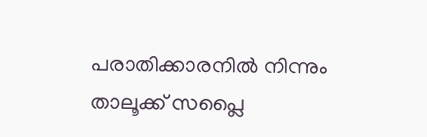പരാതിക്കാരനിൽ നിന്നും താലൂക്ക് സപ്ലൈ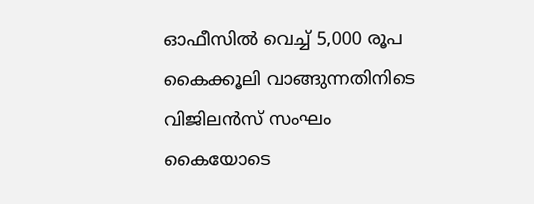ഓഫീസിൽ വെച്ച് 5,000 രൂപ കൈക്കൂലി വാങ്ങുന്നതിനിടെ വിജിലൻസ് സംഘം കൈയോടെ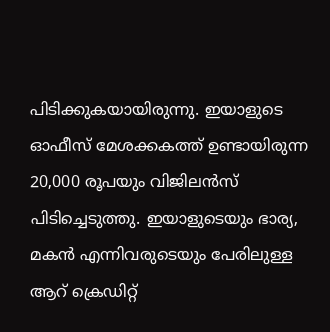പിടിക്കുകയായിരുന്നു. ഇയാളുടെ ഓഫീസ് മേശക്കകത്ത് ഉണ്ടായിരുന്ന 20,000 രൂപയും വിജിലൻസ് പിടിച്ചെടുത്തു. ഇയാളുടെയും ഭാര്യ, മകൻ എന്നിവരുടെയും പേരിലുള്ള ആറ് ക്രെഡിറ്റ്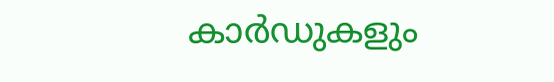കാർഡുകളും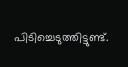പിടിച്ചെടുത്തിട്ടുണ്ട്.